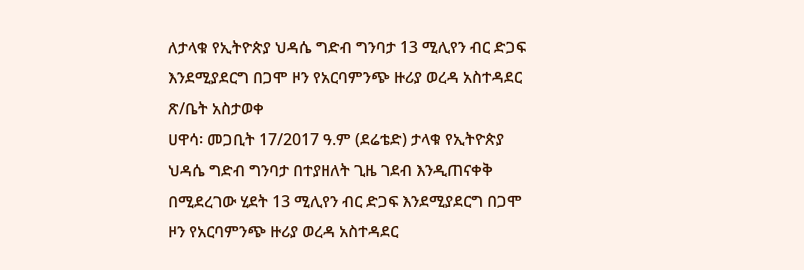ለታላቁ የኢትዮጵያ ህዳሴ ግድብ ግንባታ 13 ሚሊየን ብር ድጋፍ እንደሚያደርግ በጋሞ ዞን የአርባምንጭ ዙሪያ ወረዳ አስተዳደር ጽ/ቤት አስታወቀ
ሀዋሳ፡ መጋቢት 17/2017 ዓ.ም (ደሬቴድ) ታላቁ የኢትዮጵያ ህዳሴ ግድብ ግንባታ በተያዘለት ጊዜ ገደብ እንዲጠናቀቅ በሚደረገው ሂደት 13 ሚሊየን ብር ድጋፍ እንደሚያደርግ በጋሞ ዞን የአርባምንጭ ዙሪያ ወረዳ አስተዳደር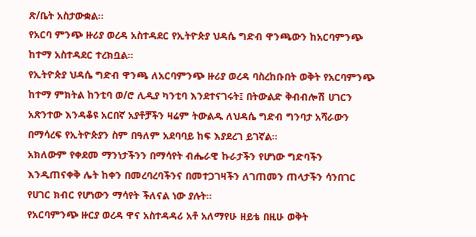ጽ/ቤት አስታውቋል፡፡
የአርባ ምንጭ ዙሪያ ወረዳ አስተዳደር የኢትዮጵያ ህዳሴ ግድብ ዋንጫውን ከአርባምንጭ ከተማ አስተዳደር ተረክቧል።
የኢትዮጵያ ህዳሴ ግድብ ዋንጫ ለአርባምንጭ ዙሪያ ወረዳ ባስረከቡበት ወቅት የአርባምንጭ ከተማ ምክትል ከንቲባ ወ/ሮ ሊዲያ ካንቲባ እንደተናገሩት፤ በትውልድ ቅብብሎሽ ሀገርን አጽንተው እንዳቆዩ አርበኛ አያቶቻችን ዛሬም ትውልዱ ለህዳሴ ግድብ ግንባታ አሻራውን በማሳረፍ የኢትዮጵያን ስም በዓለም አደባባይ ከፍ እያደረገ ይገኛል።
አክለውም የቀደመ ማንነታችንን በማሳየት ብሔራዊ ኩራታችን የሆነው ግድባችን እንዲጠናቀቅ ሌት ከቀን በመረባረባችንና በመተጋገዛችን ለገጠመን ጠላታችን ሳንበገር የሀገር ክብር የሆነውን ማሳየት ችለናል ነው ያሉት።
የአርባምንጭ ዙርያ ወረዳ ዋና አስተዳዳሪ አቶ አለማየሁ ዘይቴ በዚሁ ወቅት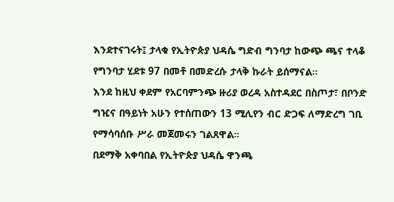እንደተናገሩት፤ ታላቁ የኢትዮጵያ ህዳሴ ግድብ ግንባታ ከውጭ ጫና ተላቆ የግንባታ ሂደቱ 97 በመቶ በመድረሱ ታላቅ ኩራት ይሰማናል።
እንደ ከዚህ ቀደም የአርባምንጭ ዙሪያ ወረዳ አስተዳደር በስጦታ፣ በቦንድ ግዢና በዓይነት አሁን የተሰጠውን 13 ሚሊየን ብር ድጋፍ ለማድረግ ገቢ የማሳባሰቡ ሥራ መጀመሩን ገልጸዋል።
በደማቅ አቀባበል የኢትዮጵያ ህዳሴ ዋንጫ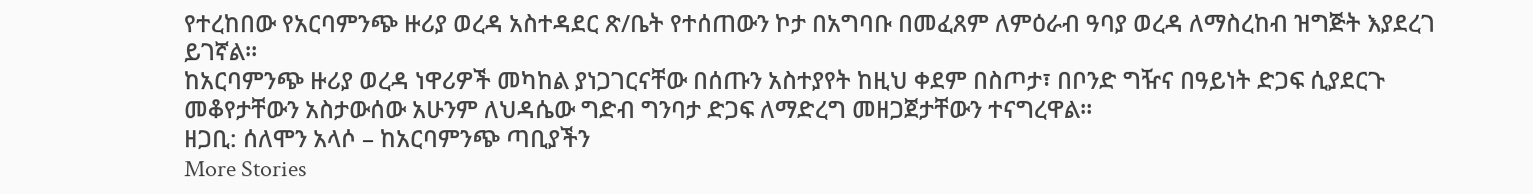የተረከበው የአርባምንጭ ዙሪያ ወረዳ አስተዳደር ጽ/ቤት የተሰጠውን ኮታ በአግባቡ በመፈጸም ለምዕራብ ዓባያ ወረዳ ለማስረከብ ዝግጅት እያደረገ ይገኛል።
ከአርባምንጭ ዙሪያ ወረዳ ነዋሪዎች መካከል ያነጋገርናቸው በሰጡን አስተያየት ከዚህ ቀደም በስጦታ፣ በቦንድ ግዥና በዓይነት ድጋፍ ሲያደርጉ መቆየታቸውን አስታውሰው አሁንም ለህዳሴው ግድብ ግንባታ ድጋፍ ለማድረግ መዘጋጀታቸውን ተናግረዋል።
ዘጋቢ: ሰለሞን አላሶ – ከአርባምንጭ ጣቢያችን
More Stories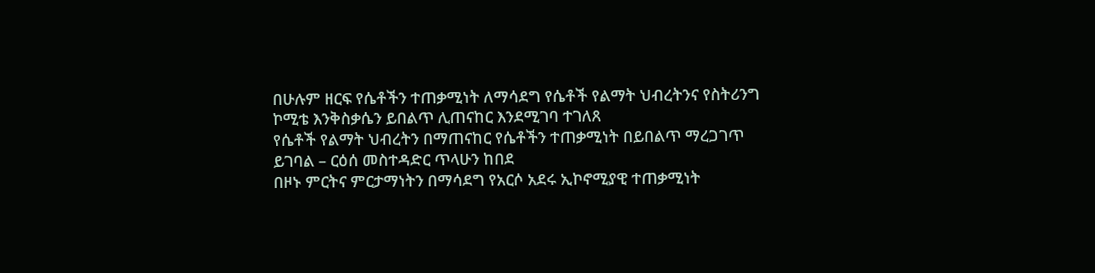በሁሉም ዘርፍ የሴቶችን ተጠቃሚነት ለማሳደግ የሴቶች የልማት ህብረትንና የስትሪንግ ኮሚቴ እንቅስቃሴን ይበልጥ ሊጠናከር እንደሚገባ ተገለጸ
የሴቶች የልማት ህብረትን በማጠናከር የሴቶችን ተጠቃሚነት በይበልጥ ማረጋገጥ ይገባል – ርዕሰ መስተዳድር ጥላሁን ከበደ
በዞኑ ምርትና ምርታማነትን በማሳደግ የአርሶ አደሩ ኢኮኖሚያዊ ተጠቃሚነት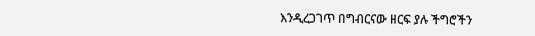እንዲረጋገጥ በግብርናው ዘርፍ ያሉ ችግሮችን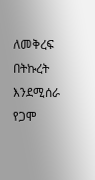ለመቅረፍ በትኩረት እንደሚሰራ የጋሞ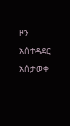ዞን አሰተዳደር አሰታወቀ